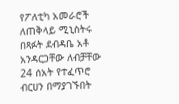የፖለቲካ አመራሮች ለጠቅላይ ሚኒስትሩ በጻፉት ደብዳቤ አቶ አንዳርጋቸው ለብቻቸው 24 ሰአት የተፈጥሮ ብርሀን በማያገኙበት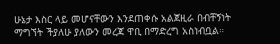ሁኔታ እስር ላይ መሆናቸውን እንደጠቀሱ አልጀዚራ በብቸኝነት ማግኘት ችያለሁ ያለውን መረጃ ዋቢ በማድረግ አስነብቧል።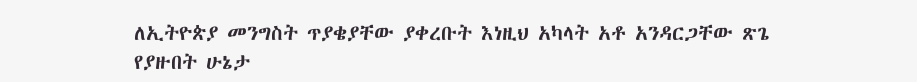ለኢትዮጵያ መንግስት ጥያቄያቸው ያቀረቡት እነዚህ አካላት አቶ አንዳርጋቸው ጽጌ የያዙበት ሁኔታ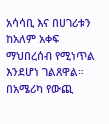አሳሳቢ እና በሀገሪቱን ከአለም አቀፍ ማህበረሰብ የሚነጥል እንደሆነ ገልጸዋል። በአሜሪካ የውጪ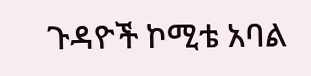ጉዳዮች ኮሚቴ አባል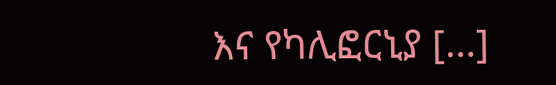እና የካሊፎርኒያ […]